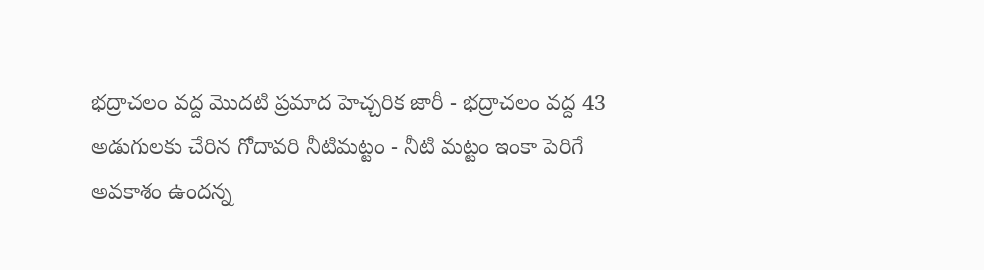భద్రాచలం వద్ద మొదటి ప్రమాద హెచ్చరిక జారీ - భద్రాచలం వద్ద 43 అడుగులకు చేరిన గోదావరి నీటిమట్టం - నీటి మట్టం ఇంకా పెరిగే అవకాశం ఉందన్న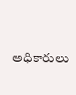అధికారులు